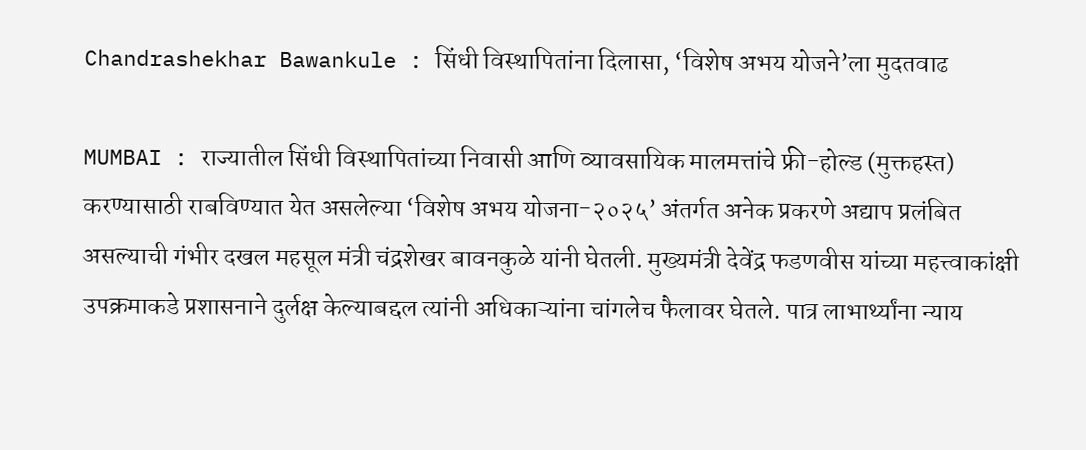Chandrashekhar Bawankule : सिंधी विस्थापितांना दिलासा, ‘विशेष अभय योजने’ला मुदतवाढ

MUMBAI : राज्यातील सिंधी विस्थापितांच्या निवासी आणि व्यावसायिक मालमत्तांचे फ्री-होल्ड (मुक्तहस्त) करण्यासाठी राबविण्यात येत असलेल्या ‘विशेष अभय योजना-२०२५’ अंतर्गत अनेक प्रकरणे अद्याप प्रलंबित असल्याची गंभीर दखल महसूल मंत्री चंद्रशेखर बावनकुळे यांनी घेतली. मुख्यमंत्री देवेंद्र फडणवीस यांच्या महत्त्वाकांक्षी उपक्रमाकडे प्रशासनाने दुर्लक्ष केल्याबद्दल त्यांनी अधिकाऱ्यांना चांगलेच फैलावर घेतले. पात्र लाभार्थ्यांना न्याय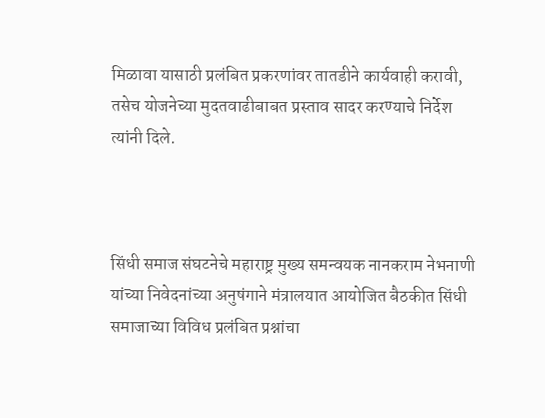मिळावा यासाठी प्रलंबित प्रकरणांवर तातडीने कार्यवाही करावी, तसेच योजनेच्या मुदतवाढीबाबत प्रस्ताव सादर करण्याचे निर्देश त्यांनी दिले.



सिंधी समाज संघटनेचे महाराष्ट्र मुख्य समन्वयक नानकराम नेभनाणी यांच्या निवेदनांच्या अनुषंगाने मंत्रालयात आयोजित बैठकीत सिंधी समाजाच्या विविध प्रलंबित प्रश्नांचा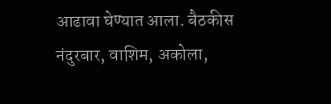आढावा घेण्यात आला. बैठकीस नंदुरबार, वाशिम, अकोला,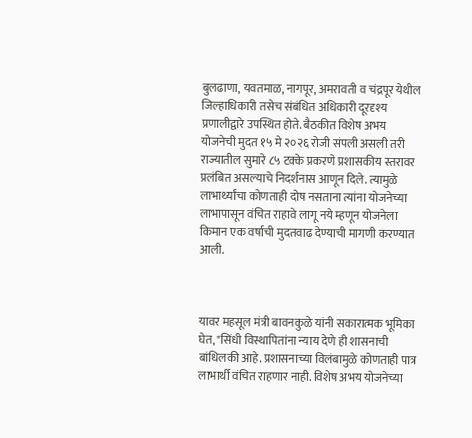बुलढाणा, यवतमाळ, नागपूर, अमरावती व चंद्रपूर येथील जिल्हाधिकारी तसेच संबंधित अधिकारी दूरदृश्य प्रणालीद्वारे उपस्थित होते. बैठकीत विशेष अभय योजनेची मुदत १५ मे २०२६ रोजी संपली असली तरी राज्यातील सुमारे ८५ टक्के प्रकरणे प्रशासकीय स्तरावर प्रलंबित असल्याचे निदर्शनास आणून दिले. त्यामुळे लाभार्थ्यांचा कोणताही दोष नसताना त्यांना योजनेच्या लाभापासून वंचित राहावे लागू नये म्हणून योजनेला किमान एक वर्षाची मुदतवाढ देण्याची मागणी करण्यात आली.



यावर महसूल मंत्री बावनकुळे यांनी सकारात्मक भूमिका घेत, "सिंधी विस्थापितांना न्याय देणे ही शासनाची बांधिलकी आहे. प्रशासनाच्या विलंबामुळे कोणताही पात्र लाभार्थी वंचित राहणार नाही. विशेष अभय योजनेच्या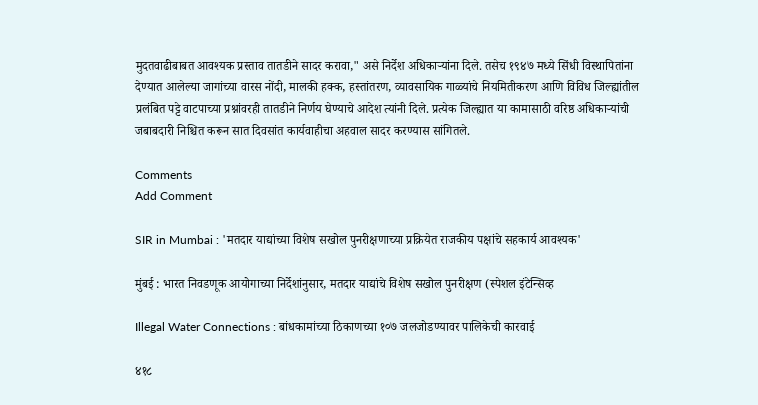मुदतवाढीबाबत आवश्यक प्रस्ताव तातडीने सादर करावा," असे निर्देश अधिकाऱ्यांना दिले. तसेच १९४७ मध्ये सिंधी विस्थापितांना देण्यात आलेल्या जागांच्या वारस नोंदी, मालकी हक्क, हस्तांतरण, व्यावसायिक गाळ्यांचे नियमितीकरण आणि विविध जिल्ह्यांतील प्रलंबित पट्टे वाटपाच्या प्रश्नांवरही तातडीने निर्णय घेण्याचे आदेश त्यांनी दिले. प्रत्येक जिल्ह्यात या कामासाठी वरिष्ठ अधिकाऱ्यांची जबाबदारी निश्चित करून सात दिवसांत कार्यवाहीचा अहवाल सादर करण्यास सांगितले.

Comments
Add Comment

SIR in Mumbai : 'मतदार याद्यांच्या विशेष सखोल पुनरीक्षणाच्या प्रक्रियेत राजकीय पक्षांचे सहकार्य आवश्यक'

मुंबई : भारत निवडणूक आयोगाच्या निर्देशांनुसार, मतदार याद्यांचे विशेष सखोल पुनरीक्षण (स्पेशल इंटेन्सिव्ह

Illegal Water Connections : बांधकामांच्या ठिकाणच्या १०७ जलजोडण्यावर पालिकेची कारवाई

४१८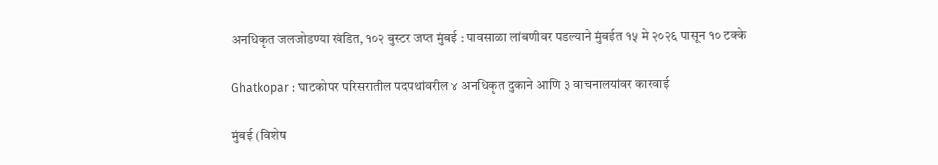अनधिकृत जलजोडण्या खंडित, १०२ बुस्टर जप्त मुंबई : पावसाळा लांबणीवर पडल्याने मुंबईत १५ मे २०२६ पासून १० टक्के

Ghatkopar : घाटकोपर परिसरातील पदपथांवरील ४ अनधिकृत दुकाने आणि ३ वाचनालयांवर कारवाई

मुंबई (विशेष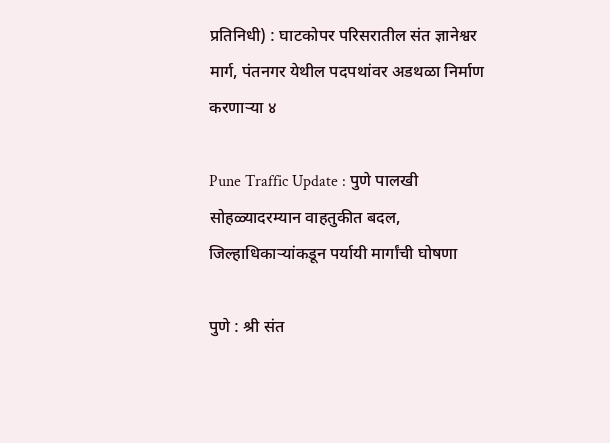प्रतिनिधी) : घाटकोपर परिसरातील संत ज्ञानेश्वर मार्ग, पंतनगर येथील पदपथांवर अडथळा निर्माण करणाऱ्या ४

Pune Traffic Update : पुणे पालखी सोहळ्यादरम्यान वाहतुकीत बदल, जिल्हाधिकाऱ्यांकडून पर्यायी मार्गांची घोषणा

पुणे : श्री संत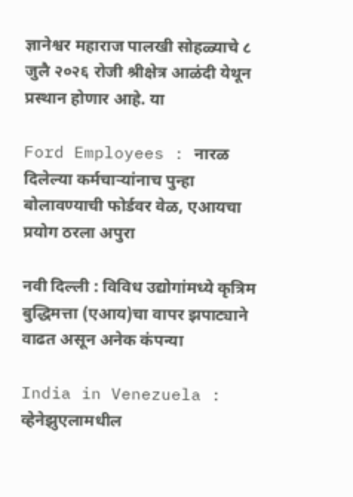ज्ञानेश्वर महाराज पालखी सोहळ्याचे ८ जुलै २०२६ रोजी श्रीक्षेत्र आळंदी येथून प्रस्थान होणार आहे. या

Ford Employees : नारळ दिलेल्या कर्मचाऱ्यांनाच पुन्हा बोलावण्याची फोर्डवर वेळ, एआयचा प्रयोग ठरला अपुरा

नवी दिल्ली : विविध उद्योगांमध्ये कृत्रिम बुद्धिमत्ता (एआय)चा वापर झपाट्याने वाढत असून अनेक कंपन्या

India in Venezuela : व्हेनेझुएलामधील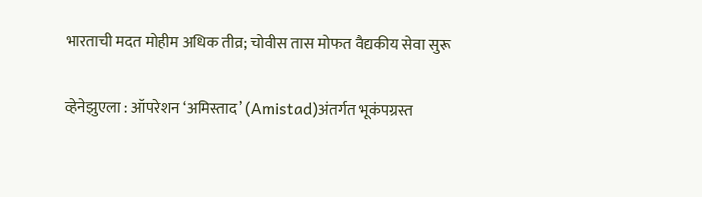भारताची मदत मोहीम अधिक तीव्र; चोवीस तास मोफत वैद्यकीय सेवा सुरू

व्हेनेझुएला : ऑपरेशन ‘अमिस्ताद’ (Amistad)अंतर्गत भूकंपग्रस्त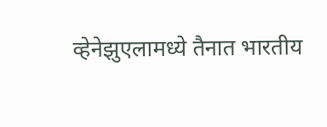व्हेनेझुएलामध्ये तैनात भारतीय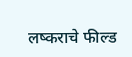लष्कराचे फील्ड